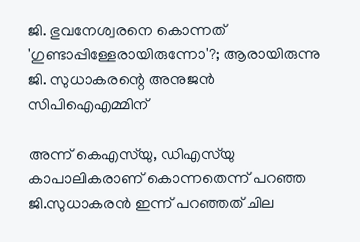ജി. ഭുവനേശ്വരനെ കൊന്നത് 'ഗുണ്ടാപ്പിള്ളേരായിരുന്നോ'?; ആരായിരുന്നു ജി. സുധാകരന്റെ അനുജന്‍ സിപിഐഎമ്മിന്

അന്ന് കെഎസ്‌യു, ഡിഎസ്‌യു കാപാലികരാണ് കൊന്നതെന്ന് പറഞ്ഞ ജി.സുധാകരന്‍ ഇന്ന് പറഞ്ഞത് ചില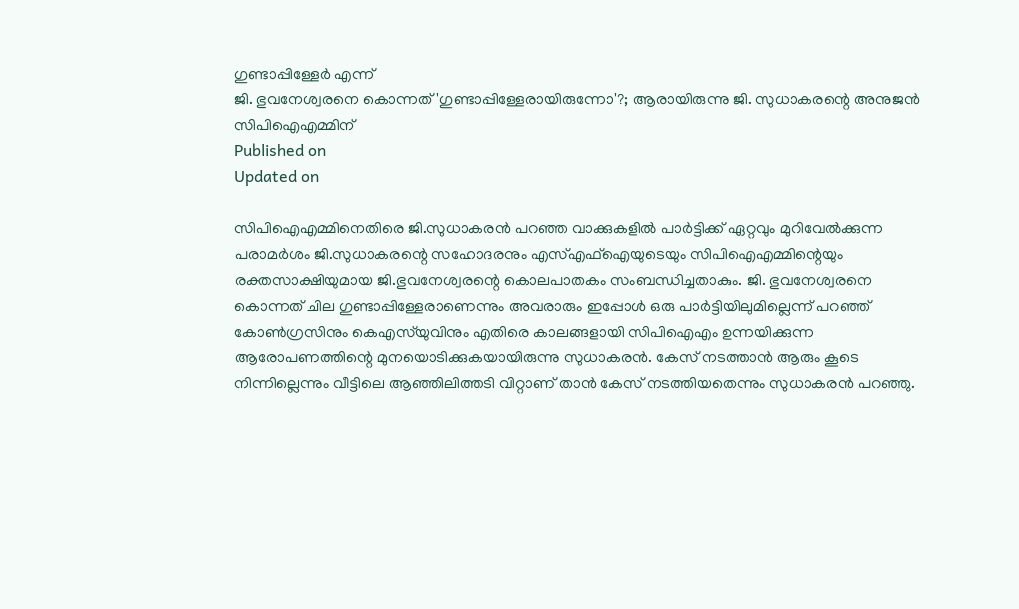ഗുണ്ടാപ്പിള്ളേര്‍ എന്ന്
ജി. ഭുവനേശ്വരനെ കൊന്നത് 'ഗുണ്ടാപ്പിള്ളേരായിരുന്നോ'?; ആരായിരുന്നു ജി. സുധാകരന്റെ അനുജന്‍ സിപിഐഎമ്മിന്
Published on
Updated on

സിപിഐഎമ്മിനെതിരെ ജി.സുധാകരന്‍ പറഞ്ഞ വാക്കുകളില്‍ പാര്‍ട്ടിക്ക് ഏറ്റവും മുറിവേല്‍ക്കുന്ന പരാമര്‍ശം ജി.സുധാകരന്റെ സഹോദരനും എസ്എഫ്‌ഐയുടെയും സിപിഐഎമ്മിന്റെയും രക്തസാക്ഷിയുമായ ജി.ഭുവനേശ്വരന്റെ കൊലപാതകം സംബന്ധിച്ചതാകും. ജി. ഭുവനേശ്വരനെ കൊന്നത് ചില ഗുണ്ടാപ്പിള്ളേരാണെന്നും അവരാരും ഇപ്പോള്‍ ഒരു പാര്‍ട്ടിയിലുമില്ലെന്ന് പറഞ്ഞ് കോണ്‍ഗ്രസിനും കെഎസ്‌യുവിനും എതിരെ കാലങ്ങളായി സിപിഐഎം ഉന്നയിക്കുന്ന ആരോപണത്തിന്റെ മുനയൊടിക്കുകയായിരുന്നു സുധാകരന്‍. കേസ് നടത്താന്‍ ആരും കൂടെ നിന്നില്ലെന്നും വീട്ടിലെ ആഞ്ഞിലിത്തടി വിറ്റാണ് താന്‍ കേസ് നടത്തിയതെന്നും സുധാകരന്‍ പറഞ്ഞു.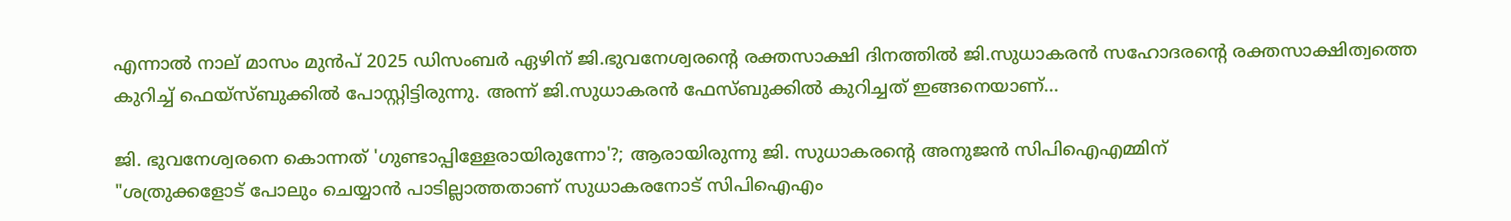എന്നാല്‍ നാല് മാസം മുന്‍പ് 2025 ഡിസംബര്‍ ഏഴിന് ജി.ഭുവനേശ്വരന്റെ രക്തസാക്ഷി ദിനത്തില്‍ ജി.സുധാകരന്‍ സഹോദരന്റെ രക്തസാക്ഷിത്വത്തെ കുറിച്ച് ഫെയ്‌സ്ബുക്കില്‍ പോസ്റ്റിട്ടിരുന്നു. അന്ന് ജി.സുധാകരന്‍ ഫേസ്ബുക്കില്‍ കുറിച്ചത് ഇങ്ങനെയാണ്...

ജി. ഭുവനേശ്വരനെ കൊന്നത് 'ഗുണ്ടാപ്പിള്ളേരായിരുന്നോ'?; ആരായിരുന്നു ജി. സുധാകരന്റെ അനുജന്‍ സിപിഐഎമ്മിന്
"ശത്രുക്കളോട് പോലും ചെയ്യാൻ പാടില്ലാത്തതാണ് സുധാകരനോട് സിപിഐഎം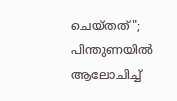ചെയ്തത്"; പിന്തുണയിൽ ആലോചിച്ച്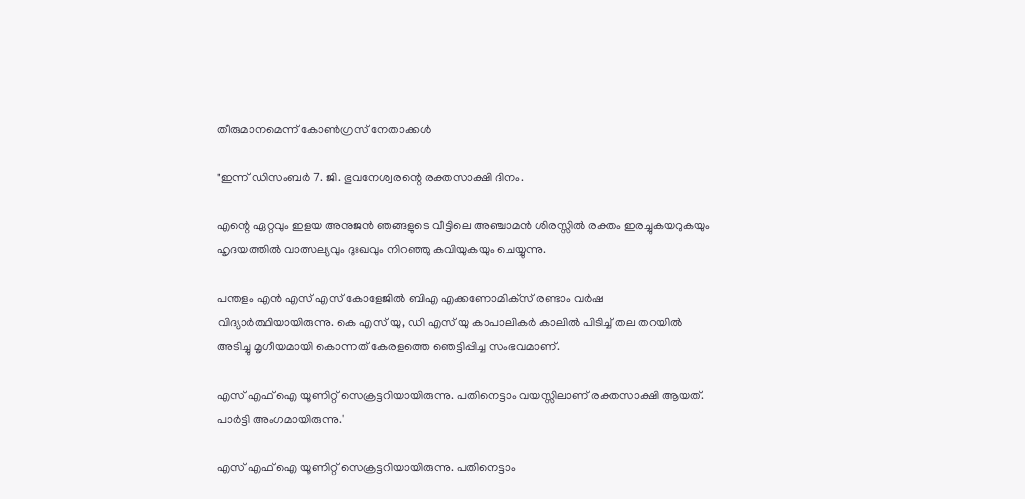തീരുമാനമെന്ന് കോൺഗ്രസ് നേതാക്കൾ

"ഇന്ന് ഡിസംബര്‍ 7. ജി. ഭുവനേശ്വരന്റെ രക്തസാക്ഷി ദിനം.

എന്റെ ഏറ്റവും ഇളയ അനുജന്‍ ഞങ്ങളുടെ വീട്ടിലെ അഞ്ചാമന്‍ ശിരസ്സില്‍ രക്തം ഇരച്ചുകയറുകയും ഹൃദയത്തില്‍ വാത്സല്യവും ദുഃഖവും നിറഞ്ഞു കവിയുകയും ചെയ്യുന്നു.

പന്തളം എന്‍ എസ് എസ് കോളേജില്‍ ബിഎ എക്കണോമിക്‌സ് രണ്ടാം വര്‍ഷ വിദ്യാര്‍ത്ഥിയായിരുന്നു. കെ എസ് യു, ഡി എസ് യു കാപാലികര്‍ കാലില്‍ പിടിച്ച് തല തറയില്‍ അടിച്ചു മൃഗീയമായി കൊന്നത് കേരളത്തെ ഞെട്ടിപ്പിച്ച സംഭവമാണ്.

എസ് എഫ് ഐ യൂണിറ്റ് സെക്രട്ടറിയായിരുന്നു. പതിനെട്ടാം വയസ്സിലാണ് രക്തസാക്ഷി ആയത്. പാര്‍ട്ടി അംഗമായിരുന്നു.'

എസ് എഫ് ഐ യൂണിറ്റ് സെക്രട്ടറിയായിരുന്നു. പതിനെട്ടാം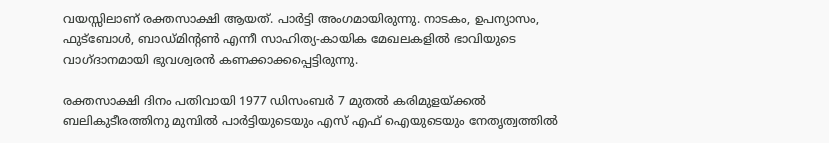വയസ്സിലാണ് രക്തസാക്ഷി ആയത്. പാര്‍ട്ടി അംഗമായിരുന്നു. നാടകം, ഉപന്യാസം, ഫുട്‌ബോള്‍, ബാഡ്മിന്റണ്‍ എന്നീ സാഹിത്യ-കായിക മേഖലകളില്‍ ഭാവിയുടെ വാഗ്ദാനമായി ഭുവശ്വരന്‍ കണക്കാക്കപ്പെട്ടിരുന്നു.

രക്തസാക്ഷി ദിനം പതിവായി 1977 ഡിസംബര്‍ 7 മുതല്‍ കരിമുളയ്ക്കല്‍ ബലികുടീരത്തിനു മുമ്പില്‍ പാര്‍ട്ടിയുടെയും എസ് എഫ് ഐയുടെയും നേതൃത്വത്തില്‍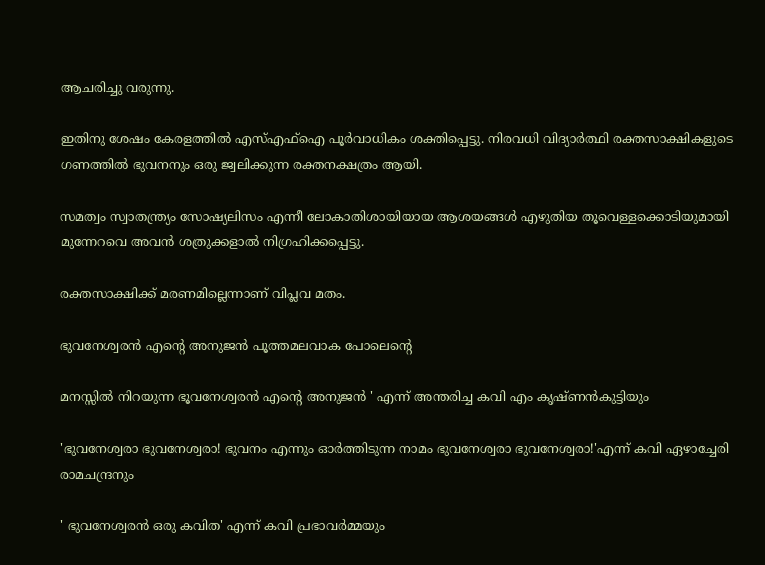ആചരിച്ചു വരുന്നു.

ഇതിനു ശേഷം കേരളത്തില്‍ എസ്എഫ്‌ഐ പൂര്‍വാധികം ശക്തിപ്പെട്ടു. നിരവധി വിദ്യാര്‍ത്ഥി രക്തസാക്ഷികളുടെ ഗണത്തില്‍ ഭുവനനും ഒരു ജ്വലിക്കുന്ന രക്തനക്ഷത്രം ആയി.

സമത്വം സ്വാതന്ത്ര്യം സോഷ്യലിസം എന്നീ ലോകാതിശായിയായ ആശയങ്ങള്‍ എഴുതിയ തൂവെള്ളക്കൊടിയുമായി മുന്നേറവെ അവന്‍ ശത്രുക്കളാല്‍ നിഗ്രഹിക്കപ്പെട്ടു.

രക്തസാക്ഷിക്ക് മരണമില്ലെന്നാണ് വിപ്ലവ മതം.

ഭുവനേശ്വരന്‍ എന്റെ അനുജന്‍ പൂത്തമലവാക പോലെന്റെ

മനസ്സില്‍ നിറയുന്ന ഭൂവനേശ്വരന്‍ എന്റെ അനുജന്‍ ' എന്ന് അന്തരിച്ച കവി എം കൃഷ്ണന്‍കുട്ടിയും

'ഭുവനേശ്വരാ ഭുവനേശ്വരാ! ഭുവനം എന്നും ഓര്‍ത്തിടുന്ന നാമം ഭുവനേശ്വരാ ഭുവനേശ്വരാ!'എന്ന് കവി ഏഴാച്ചേരി രാമചന്ദ്രനും

' ഭുവനേശ്വരന്‍ ഒരു കവിത' എന്ന് കവി പ്രഭാവര്‍മ്മയും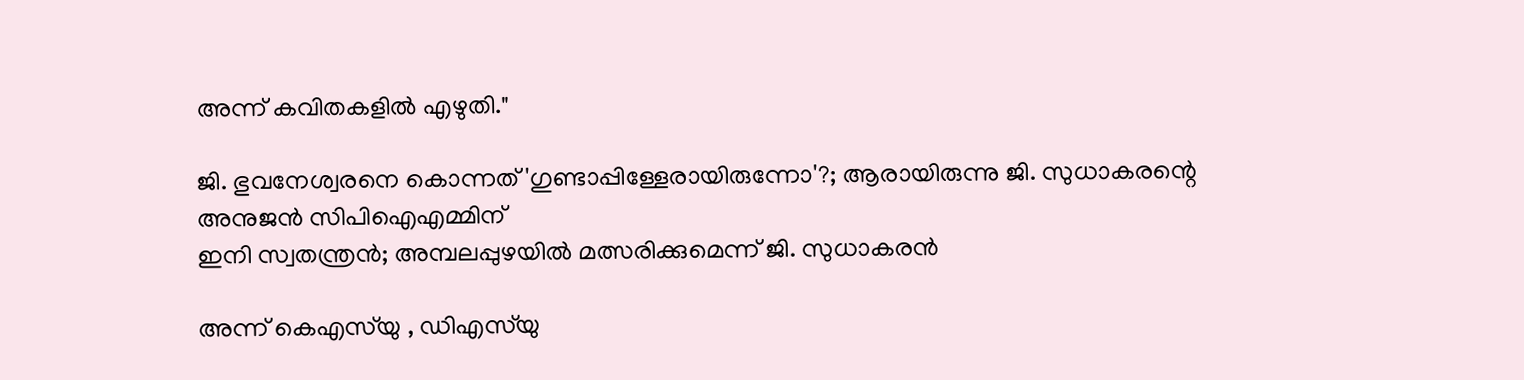അന്ന് കവിതകളില്‍ എഴുതി."

ജി. ഭുവനേശ്വരനെ കൊന്നത് 'ഗുണ്ടാപ്പിള്ളേരായിരുന്നോ'?; ആരായിരുന്നു ജി. സുധാകരന്റെ അനുജന്‍ സിപിഐഎമ്മിന്
ഇനി സ്വതന്ത്രൻ; അമ്പലപ്പുഴയിൽ മത്സരിക്കുമെന്ന് ജി. സുധാകരൻ

അന്ന് കെഎസ്‌യു , ഡിഎസ്‌യു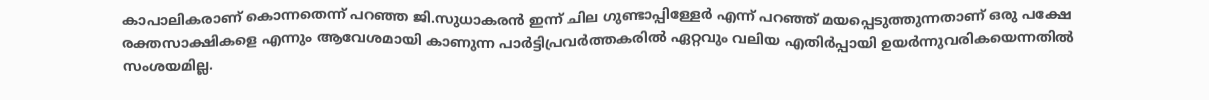കാപാലികരാണ് കൊന്നതെന്ന് പറഞ്ഞ ജി.സുധാകരന്‍ ഇന്ന് ചില ഗുണ്ടാപ്പിള്ളേര്‍ എന്ന് പറഞ്ഞ് മയപ്പെടുത്തുന്നതാണ് ഒരു പക്ഷേ രക്തസാക്ഷികളെ എന്നും ആവേശമായി കാണുന്ന പാര്‍ട്ടിപ്രവര്‍ത്തകരില്‍ ഏറ്റവും വലിയ എതിര്‍പ്പായി ഉയര്‍ന്നുവരികയെന്നതില്‍ സംശയമില്ല.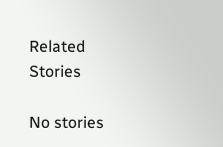Related Stories

No stories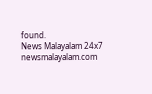found.
News Malayalam 24x7
newsmalayalam.com